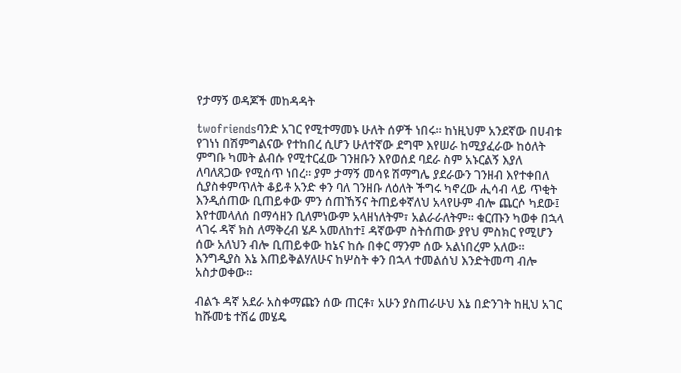የታማኝ ወዳጆች መከዳዳት

twofriendsባንድ አገር የሚተማመኑ ሁለት ሰዎች ነበሩ። ከነዚህም አንደኛው በሀብቱ የገነነ በሽምግልናው የተከበረ ሲሆን ሁለተኛው ደግሞ እየሠራ ከሚያፈራው ከዕለት ምግቡ ካመት ልብሱ የሚተርፈው ገንዘቡን እየወሰደ ባደራ ስም አኑርልኝ እያለ ለባለጸጋው የሚሰጥ ነበረ። ያም ታማኝ መሳዩ ሽማግሌ ያደራውን ገንዘብ እየተቀበለ ሲያስቀምጥለት ቆይቶ አንድ ቀን ባለ ገንዘቡ ለዕለት ችግሩ ካኖረው ሒሳብ ላይ ጥቂት እንዲሰጠው ቢጠይቀው ምን ሰጠኸኝና ትጠይቀኛለህ አላየሁም ብሎ ጨርሶ ካደው፤ እየተመላለሰ በማሳዘን ቢለምነውም አላዘነለትም፣ አልራራለትም። ቁርጡን ካወቀ በኋላ ላገሩ ዳኛ ክስ ለማቅረብ ሄዶ አመለከተ፤ ዳኛውም ስትሰጠው ያየህ ምስክር የሚሆን ሰው አለህን ብሎ ቢጠይቀው ከኔና ከሱ በቀር ማንም ሰው አልነበረም አለው። እንግዲያስ እኔ እጠይቅልሃለሁና ከሦስት ቀን በኋላ ተመልሰህ እንድትመጣ ብሎ አስታወቀው።

ብልኁ ዳኛ አደራ አስቀማጩን ሰው ጠርቶ፣ አሁን ያስጠራሁህ እኔ በድንገት ከዚህ አገር ከሹመቴ ተሽሬ መሄዴ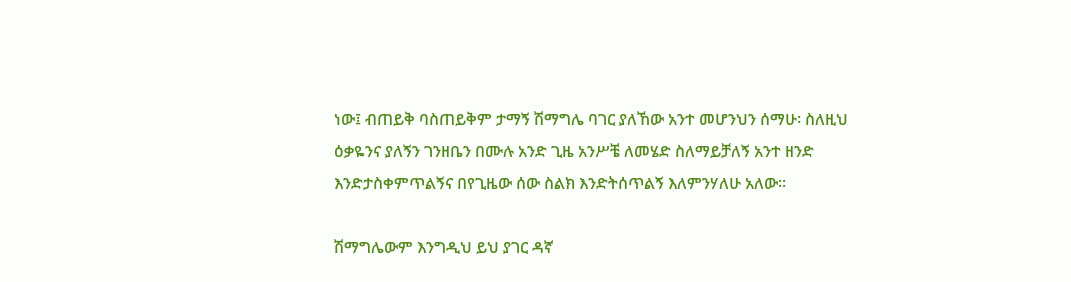ነው፤ ብጠይቅ ባስጠይቅም ታማኝ ሽማግሌ ባገር ያለኸው አንተ መሆንህን ሰማሁ፡ ስለዚህ ዕቃዬንና ያለኝን ገንዘቤን በሙሉ አንድ ጊዜ አንሥቼ ለመሄድ ስለማይቻለኝ አንተ ዘንድ እንድታስቀምጥልኝና በየጊዜው ሰው ስልክ እንድትሰጥልኝ እለምንሃለሁ አለው።

ሽማግሌውም እንግዲህ ይህ ያገር ዳኛ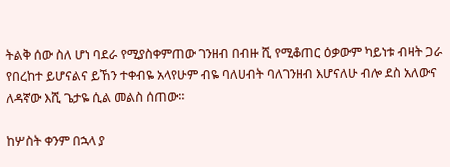ትልቅ ሰው ስለ ሆነ ባደራ የሚያስቀምጠው ገንዘብ በብዙ ሺ የሚቆጠር ዕቃውም ካይነቱ ብዛት ጋራ የበረከተ ይሆናልና ይኸን ተቀብዬ አላየሁም ብዬ ባለሀብት ባለገንዘብ እሆናለሁ ብሎ ደስ አለውና ለዳኛው እሺ ጌታዬ ሲል መልስ ሰጠው።

ከሦስት ቀንም በኋላ ያ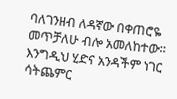ባለገንዘብ ለዳኛው በቀጠሮዬ መጥቻለሁ ብሎ አመለከተው። እንግዲህ ሂድና አንዳችም ነገር ሳትጨምር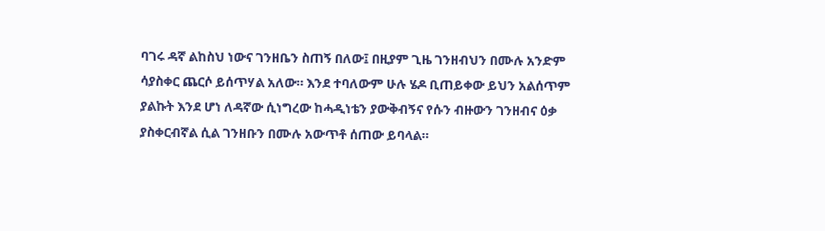ባገሩ ዳኛ ልከስህ ነውና ገንዘቤን ስጠኝ በለው፤ በዚያም ጊዜ ገንዘብህን በሙሉ አንድም ሳያስቀር ጨርሶ ይሰጥሃል አለው። እንደ ተባለውም ሁሉ ሄዶ ቢጠይቀው ይህን አልሰጥም ያልኩት እንደ ሆነ ለዳኛው ሲነግረው ከሓዲነቴን ያውቅብኝና የሱን ብዙውን ገንዘብና ዕቃ ያስቀርብኛል ሲል ገንዘቡን በሙሉ አውጥቶ ሰጠው ይባላል።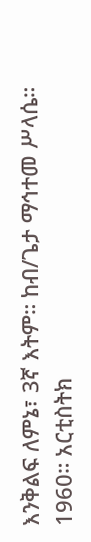እንቅልፍ ለምኔ፣ 3ኛ እትም። ከብ/ጌታ ማኅተመ ሥላሴ። 1960። አርቲስትክ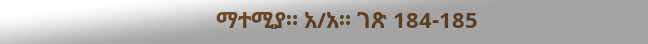ማተሚያ። አ/አ። ገጽ 184-185